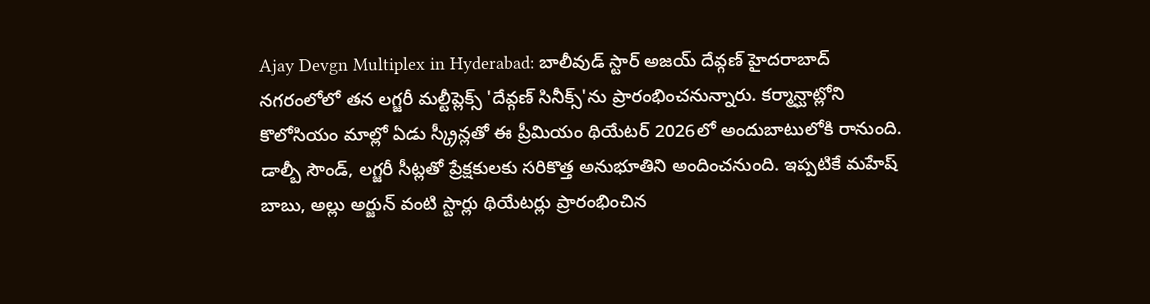Ajay Devgn Multiplex in Hyderabad: బాలీవుడ్ స్టార్ అజయ్ దేవ్గణ్ హైదరాబాద్ నగరంలోలో తన లగ్జరీ మల్టీప్లెక్స్ 'దేవ్గణ్ సినీక్స్'ను ప్రారంభించనున్నారు. కర్మాన్ఘాట్లోని కొలోసియం మాల్లో ఏడు స్క్రీన్లతో ఈ ప్రీమియం థియేటర్ 2026లో అందుబాటులోకి రానుంది. డాల్బీ సౌండ్, లగ్జరీ సీట్లతో ప్రేక్షకులకు సరికొత్త అనుభూతిని అందించనుంది. ఇప్పటికే మహేష్ బాబు, అల్లు అర్జున్ వంటి స్టార్లు థియేటర్లు ప్రారంభించిన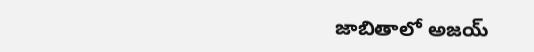జాబితాలో అజయ్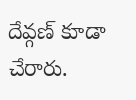దేవ్గణ్ కూడా చేరారు.